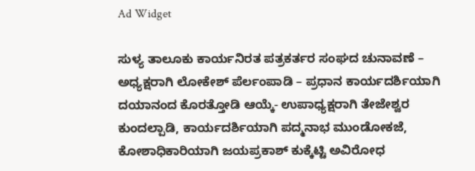Ad Widget

ಸುಳ್ಯ ತಾಲೂಕು ಕಾರ್ಯನಿರತ ಪತ್ರಕರ್ತರ ಸಂಘದ ಚುನಾವಣೆ – ಅಧ್ಯಕ್ಷರಾಗಿ ಲೋಕೇಶ್ ಪೆರ್ಲಂಪಾಡಿ – ಪ್ರಧಾನ ಕಾರ್ಯದರ್ಶಿಯಾಗಿ ದಯಾನಂದ ಕೊರತ್ತೋಡಿ ಆಯ್ಕೆ- ಉಪಾಧ್ಯಕ್ಷರಾಗಿ ತೇಜೇಶ್ವರ ಕುಂದಲ್ಪಾಡಿ, ಕಾರ್ಯದರ್ಶಿಯಾಗಿ ಪದ್ಮನಾಭ ಮುಂಡೋಕಜೆ, ಕೋಶಾಧಿಕಾರಿಯಾಗಿ ಜಯಪ್ರಕಾಶ್ ಕುಕ್ಕೆಟ್ಟಿ ಅವಿರೋಧ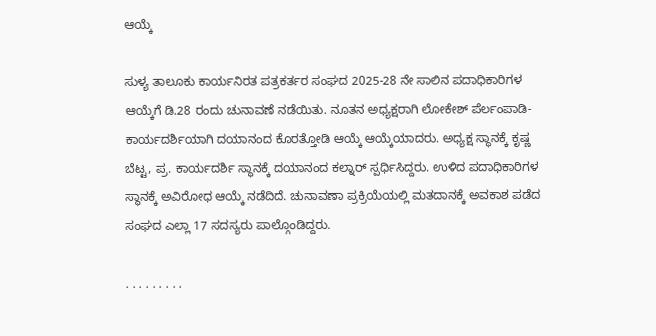ಆಯ್ಕೆ

ಸುಳ್ಯ ತಾಲೂಕು ಕಾರ್ಯನಿರತ ಪತ್ರಕರ್ತರ ಸಂಘದ 2025-28 ನೇ ಸಾಲಿನ ಪದಾಧಿಕಾರಿಗಳ ಆಯ್ಕೆಗೆ ಡಿ.28 ರಂದು ಚುನಾವಣೆ ನಡೆಯಿತು. ನೂತನ ಅಧ್ಯಕ್ಷರಾಗಿ ಲೋಕೇಶ್ ಪೆರ್ಲಂಪಾಡಿ- ಕಾರ್ಯದರ್ಶಿಯಾಗಿ ದಯಾನಂದ ಕೊರತ್ತೋಡಿ ಆಯ್ಕೆ ಆಯ್ಕೆಯಾದರು. ಅಧ್ಯಕ್ಷ ಸ್ಥಾನಕ್ಕೆ ಕೃಷ್ಣ ಬೆಟ್ಟ, ಪ್ರ. ಕಾರ್ಯದರ್ಶಿ ಸ್ಥಾನಕ್ಕೆ ದಯಾನಂದ ಕಲ್ನಾರ್ ಸ್ಪರ್ಧಿಸಿದ್ದರು. ಉಳಿದ ಪದಾಧಿಕಾರಿಗಳ ಸ್ಥಾನಕ್ಕೆ ಅವಿರೋಧ ಆಯ್ಕೆ ನಡೆದಿದೆ. ಚುನಾವಣಾ ಪ್ರಕ್ರಿಯೆಯಲ್ಲಿ ಮತದಾನಕ್ಕೆ ಅವಕಾಶ ಪಡೆದ ಸಂಘದ ಎಲ್ಲಾ 17 ಸದಸ್ಯರು ಪಾಲ್ಗೊಂಡಿದ್ದರು.

. . . . . . . . .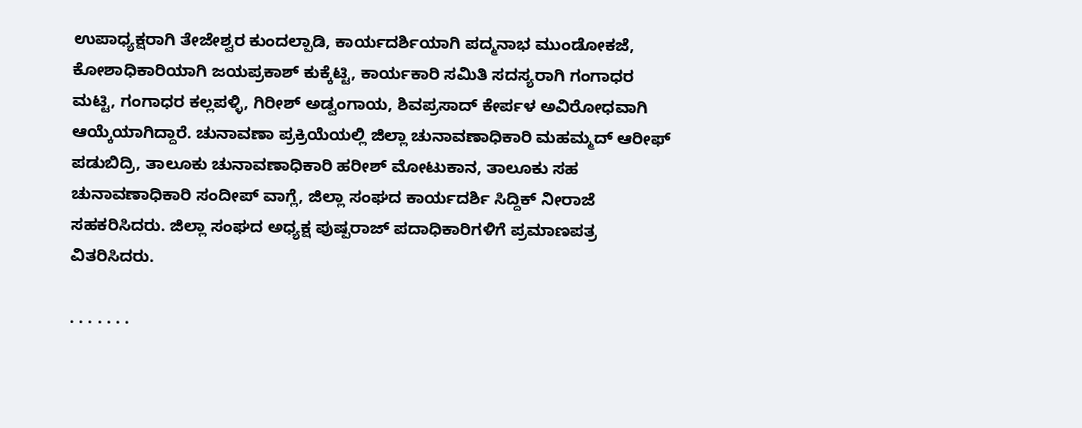ಉಪಾಧ್ಯಕ್ಷರಾಗಿ ತೇಜೇಶ್ವರ ಕುಂದಲ್ಪಾಡಿ, ಕಾರ್ಯದರ್ಶಿಯಾಗಿ ಪದ್ಮನಾಭ ಮುಂಡೋಕಜೆ, ಕೋಶಾಧಿಕಾರಿಯಾಗಿ ಜಯಪ್ರಕಾಶ್ ಕುಕ್ಕೆಟ್ಟಿ, ಕಾರ್ಯಕಾರಿ ಸಮಿತಿ ಸದಸ್ಯರಾಗಿ ಗಂಗಾಧರ ಮಟ್ಟಿ, ಗಂಗಾಧರ ಕಲ್ಲಪಳ್ಳಿ, ಗಿರೀಶ್ ಅಡ್ವಂಗಾಯ, ಶಿವಪ್ರಸಾದ್ ಕೇರ್ಪಳ ಅವಿರೋಧವಾಗಿ ಆಯ್ಕೆಯಾಗಿದ್ದಾರೆ. ಚುನಾವಣಾ ಪ್ರಕ್ರಿಯೆಯಲ್ಲಿ ಜಿಲ್ಲಾ ಚುನಾವಣಾಧಿಕಾರಿ ಮಹಮ್ಮದ್ ಆರೀಫ್ ಪಡುಬಿದ್ರಿ, ತಾಲೂಕು ಚುನಾವಣಾಧಿಕಾರಿ ಹರೀಶ್ ಮೋಟುಕಾನ, ತಾಲೂಕು ಸಹ ಚುನಾವಣಾಧಿಕಾರಿ ಸಂದೀಪ್ ವಾಗ್ಲೆ, ಜಿಲ್ಲಾ ಸಂಘದ ಕಾರ್ಯದರ್ಶಿ ಸಿದ್ದಿಕ್ ನೀರಾಜೆ ಸಹಕರಿಸಿದರು. ಜಿಲ್ಲಾ ಸಂಘದ ಅಧ್ಯಕ್ಷ ಪುಷ್ಪರಾಜ್ ಪದಾಧಿಕಾರಿಗಳಿಗೆ ಪ್ರಮಾಣಪತ್ರ ವಿತರಿಸಿದರು.

. . . . . . .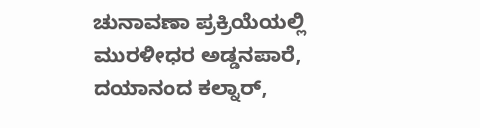ಚುನಾವಣಾ ಪ್ರಕ್ರಿಯೆಯಲ್ಲಿ ಮುರಳೀಧರ ಅಡ್ಡನಪಾರೆ, ದಯಾನಂದ ಕಲ್ನಾರ್,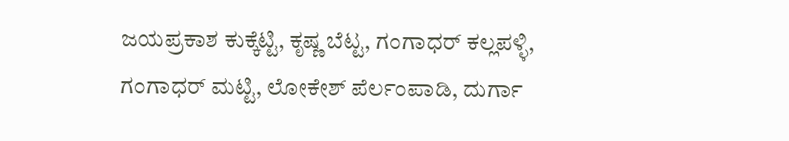ಜಯಪ್ರಕಾಶ ಕುಕ್ಕೆಟ್ಟಿ, ಕೃಷ್ಣ ಬೆಟ್ಟ, ಗಂಗಾಧರ್ ಕಲ್ಲಪಳ್ಳಿ, ಗಂಗಾಧರ್ ಮಟ್ಟಿ, ಲೋಕೇಶ್ ಪೆರ್ಲಂಪಾಡಿ, ದುರ್ಗಾ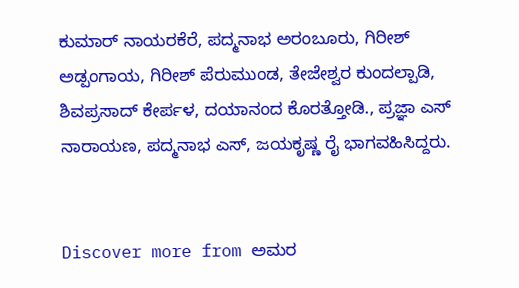ಕುಮಾರ್ ನಾಯರಕೆರೆ, ಪದ್ಮನಾಭ ಅರಂಬೂರು, ಗಿರೀಶ್ ಅಡ್ಪಂಗಾಯ, ಗಿರೀಶ್ ಪೆರುಮುಂಡ, ತೇಜೇಶ್ವರ ಕುಂದಲ್ಪಾಡಿ, ಶಿವಪ್ರಸಾದ್ ಕೇರ್ಪಳ, ದಯಾನಂದ ಕೊರತ್ತೋಡಿ., ಪ್ರಜ್ಞಾ ಎಸ್ ನಾರಾಯಣ, ಪದ್ಮನಾಭ ಎಸ್, ಜಯಕೃಷ್ಣ ರೈ ಭಾಗವಹಿಸಿದ್ದರು.


Discover more from ಅಮರ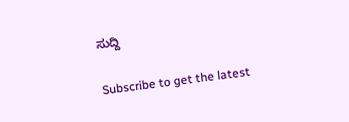ಸುದ್ದಿ

Subscribe to get the latest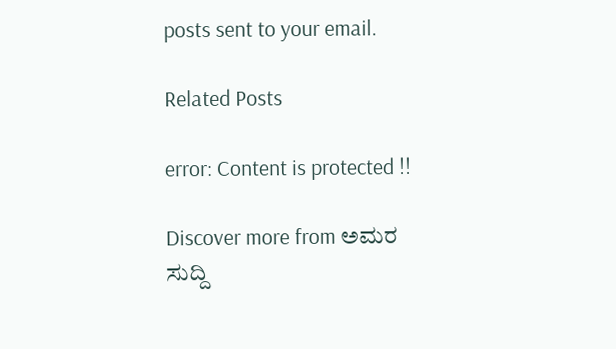posts sent to your email.

Related Posts

error: Content is protected !!

Discover more from ಅಮರ ಸುದ್ದಿ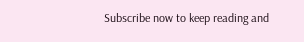Subscribe now to keep reading and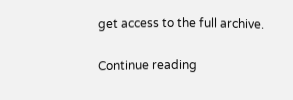get access to the full archive.

Continue reading